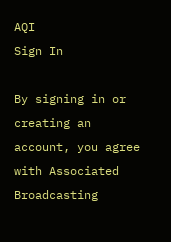AQI
Sign In

By signing in or creating an account, you agree with Associated Broadcasting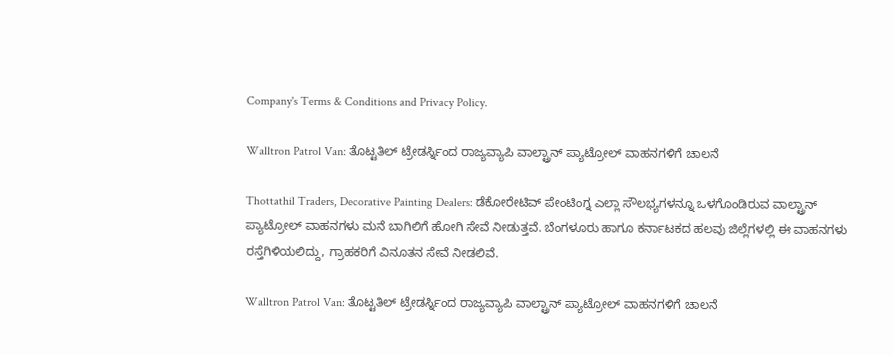Company's Terms & Conditions and Privacy Policy.

Walltron Patrol Van: ತೊಟ್ಟತಿಲ್ ಟ್ರೇಡರ್ಸ್ನಿಂದ ರಾಜ್ಯವ್ಯಾಪಿ ವಾಲ್ಟ್ರಾನ್ ಪ್ಯಾಟ್ರೋಲ್ ವಾಹನಗಳಿಗೆ ಚಾಲನೆ

Thottathil Traders, Decorative Painting Dealers: ಡೆಕೋರೇಟಿವ್ ಪೇಂಟಿಂಗ್ನ ಎಲ್ಲಾ ಸೌಲಭ್ಯಗಳನ್ನೂ ಒಳಗೊಂಡಿರುವ ವಾಲ್ಟ್ರಾನ್ ಪ್ಯಾಟ್ರೋಲ್ ವಾಹನಗಳು ಮನೆ ಬಾಗಿಲಿಗೆ ಹೋಗಿ ಸೇವೆ ನೀಡುತ್ತವೆ. ಬೆಂಗಳೂರು ಹಾಗೂ ಕರ್ನಾಟಕದ ಹಲವು ಜಿಲ್ಲೆಗಳಲ್ಲಿ ಈ ವಾಹನಗಳು ರಸ್ತೆಗಿಳಿಯಲಿದ್ದು, ಗ್ರಾಹಕರಿಗೆ ವಿನೂತನ ಸೇವೆ ನೀಡಲಿವೆ.

Walltron Patrol Van: ತೊಟ್ಟತಿಲ್ ಟ್ರೇಡರ್ಸ್ನಿಂದ ರಾಜ್ಯವ್ಯಾಪಿ ವಾಲ್ಟ್ರಾನ್ ಪ್ಯಾಟ್ರೋಲ್ ವಾಹನಗಳಿಗೆ ಚಾಲನೆ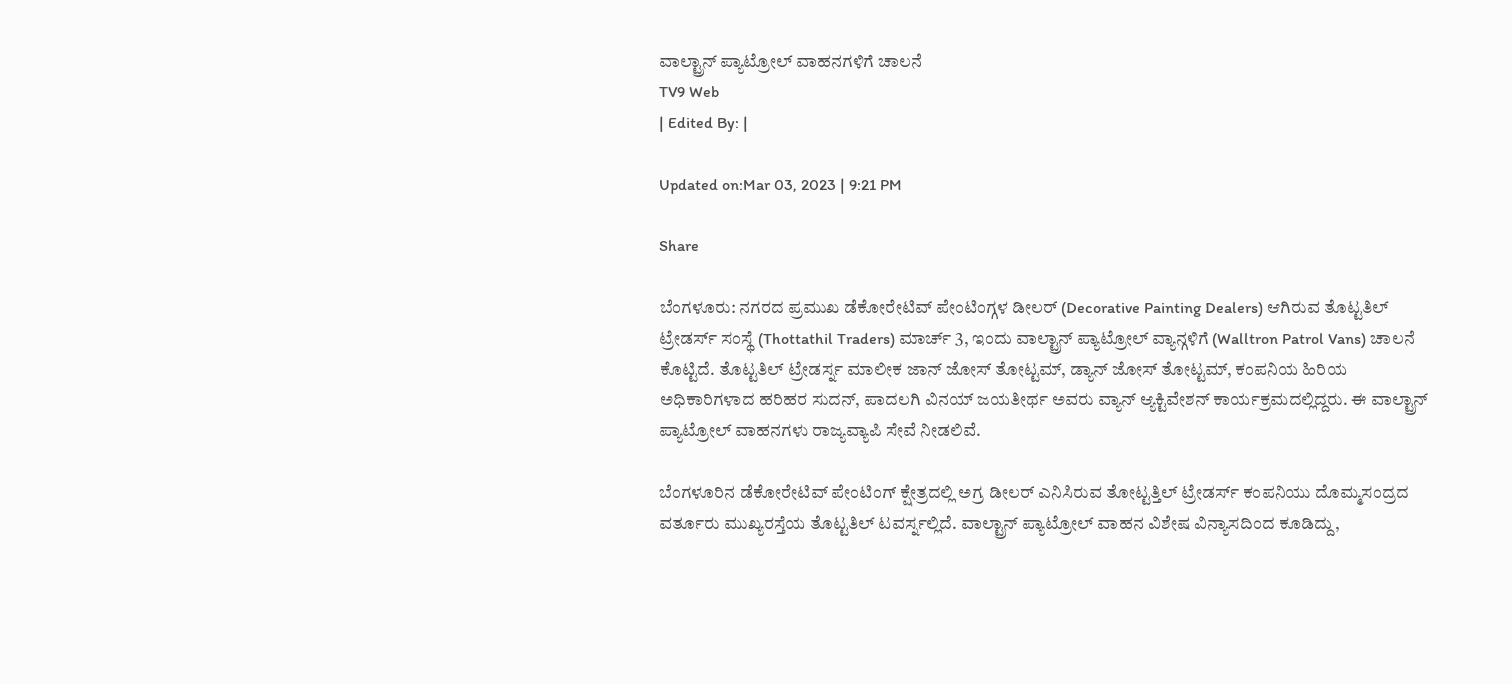ವಾಲ್ಟ್ರಾನ್ ಪ್ಯಾಟ್ರೋಲ್ ವಾಹನಗಳಿಗೆ ಚಾಲನೆ
TV9 Web
| Edited By: |

Updated on:Mar 03, 2023 | 9:21 PM

Share

ಬೆಂಗಳೂರು: ನಗರದ ಪ್ರಮುಖ ಡೆಕೋರೇಟಿವ್ ಪೇಂಟಿಂಗ್ಗಳ ಡೀಲರ್ (Decorative Painting Dealers) ಆಗಿರುವ ತೊಟ್ಟತಿಲ್ ಟ್ರೇಡರ್ಸ್ ಸಂಸ್ಥೆ (Thottathil Traders) ಮಾರ್ಚ್ 3, ಇಂದು ವಾಲ್ಟ್ರಾನ್ ಪ್ಯಾಟ್ರೋಲ್ ವ್ಯಾನ್ಗಳಿಗೆ (Walltron Patrol Vans) ಚಾಲನೆ ಕೊಟ್ಟಿದೆ. ತೊಟ್ಟತಿಲ್ ಟ್ರೇಡರ್ಸ್ನ ಮಾಲೀಕ ಜಾನ್ ಜೋಸ್ ತೋಟ್ಟಮ್, ಡ್ಯಾನ್ ಜೋಸ್ ತೋಟ್ಟಮ್, ಕಂಪನಿಯ ಹಿರಿಯ ಅಧಿಕಾರಿಗಳಾದ ಹರಿಹರ ಸುದನ್, ಪಾದಲಗಿ ವಿನಯ್ ಜಯತೀರ್ಥ ಅವರು ವ್ಯಾನ್ ಆ್ಯಕ್ಟಿವೇಶನ್ ಕಾರ್ಯಕ್ರಮದಲ್ಲಿದ್ದರು. ಈ ವಾಲ್ಟ್ರಾನ್ ಪ್ಯಾಟ್ರೋಲ್ ವಾಹನಗಳು ರಾಜ್ಯವ್ಯಾಪಿ ಸೇವೆ ನೀಡಲಿವೆ.

ಬೆಂಗಳೂರಿನ ಡೆಕೋರೇಟಿವ್ ಪೇಂಟಿಂಗ್ ಕ್ಷೇತ್ರದಲ್ಲಿ ಅಗ್ರ ಡೀಲರ್ ಎನಿಸಿರುವ ತೋಟ್ಟತ್ತಿಲ್ ಟ್ರೇಡರ್ಸ್ ಕಂಪನಿಯು ದೊಮ್ಮಸಂದ್ರದ ವರ್ತೂರು ಮುಖ್ಯರಸ್ತೆಯ ತೊಟ್ಟತಿಲ್ ಟವರ್ಸ್ನಲ್ಲಿದೆ. ವಾಲ್ಟ್ರಾನ್ ಪ್ಯಾಟ್ರೋಲ್ ವಾಹನ ವಿಶೇಷ ವಿನ್ಯಾಸದಿಂದ ಕೂಡಿದ್ದು,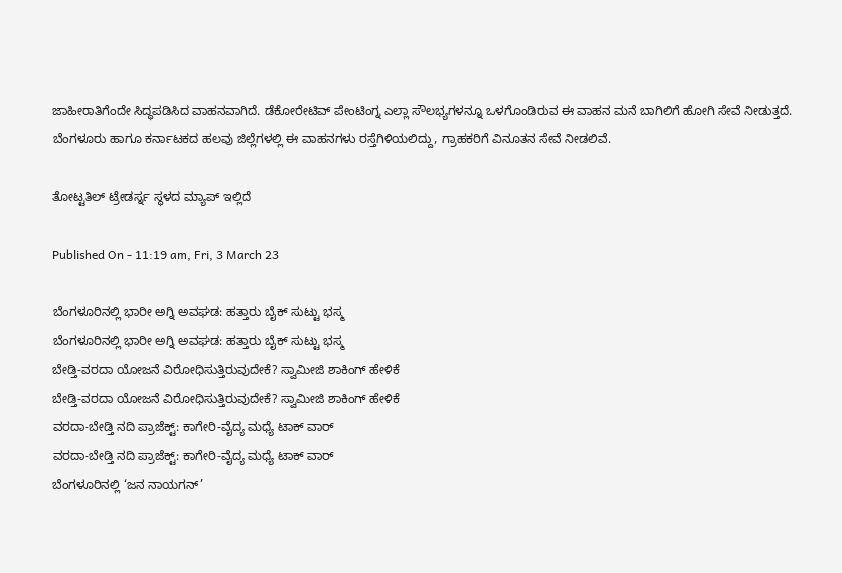ಜಾಹೀರಾತಿಗೆಂದೇ ಸಿದ್ಧಪಡಿಸಿದ ವಾಹನವಾಗಿದೆ. ಡೆಕೋರೇಟಿವ್ ಪೇಂಟಿಂಗ್ನ ಎಲ್ಲಾ ಸೌಲಭ್ಯಗಳನ್ನೂ ಒಳಗೊಂಡಿರುವ ಈ ವಾಹನ ಮನೆ ಬಾಗಿಲಿಗೆ ಹೋಗಿ ಸೇವೆ ನೀಡುತ್ತದೆ. ಬೆಂಗಳೂರು ಹಾಗೂ ಕರ್ನಾಟಕದ ಹಲವು ಜಿಲ್ಲೆಗಳಲ್ಲಿ ಈ ವಾಹನಗಳು ರಸ್ತೆಗಿಳಿಯಲಿದ್ದು, ಗ್ರಾಹಕರಿಗೆ ವಿನೂತನ ಸೇವೆ ನೀಡಲಿವೆ.

ತೋಟ್ಟತಿಲ್ ಟ್ರೇಡರ್ಸ್ನ ಸ್ಥಳದ ಮ್ಯಾಪ್ ಇಲ್ಲಿದೆ

Published On - 11:19 am, Fri, 3 March 23

ಬೆಂಗಳೂರಿನಲ್ಲಿ ಭಾರೀ ಅಗ್ನಿ ಅವಘಡ: ಹತ್ತಾರು ಬೈಕ್ ಸುಟ್ಟು ಭಸ್ಮ
ಬೆಂಗಳೂರಿನಲ್ಲಿ ಭಾರೀ ಅಗ್ನಿ ಅವಘಡ: ಹತ್ತಾರು ಬೈಕ್ ಸುಟ್ಟು ಭಸ್ಮ
ಬೇಡ್ತಿ-ವರದಾ ಯೋಜನೆ ವಿರೋಧಿಸುತ್ತಿರುವುದೇಕೆ? ಸ್ವಾಮೀಜಿ ಶಾಕಿಂಗ್ ಹೇಳಿಕೆ
ಬೇಡ್ತಿ-ವರದಾ ಯೋಜನೆ ವಿರೋಧಿಸುತ್ತಿರುವುದೇಕೆ? ಸ್ವಾಮೀಜಿ ಶಾಕಿಂಗ್ ಹೇಳಿಕೆ
ವರದಾ-ಬೇಡ್ತಿ ನದಿ ಪ್ರಾಜೆಕ್ಟ್: ಕಾಗೇರಿ-ವೈದ್ಯ ಮಧ್ಯೆ ಟಾಕ್ ವಾರ್
ವರದಾ-ಬೇಡ್ತಿ ನದಿ ಪ್ರಾಜೆಕ್ಟ್: ಕಾಗೇರಿ-ವೈದ್ಯ ಮಧ್ಯೆ ಟಾಕ್ ವಾರ್
ಬೆಂಗಳೂರಿನಲ್ಲಿ ‘ಜನ ನಾಯಗನ್’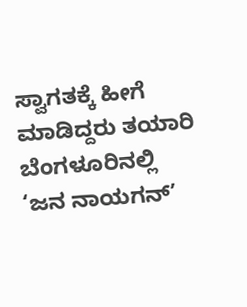ಸ್ವಾಗತಕ್ಕೆ ಹೀಗೆ ಮಾಡಿದ್ದರು ತಯಾರಿ
ಬೆಂಗಳೂರಿನಲ್ಲಿ ‘ಜನ ನಾಯಗನ್’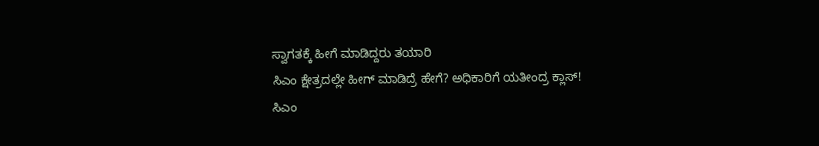ಸ್ವಾಗತಕ್ಕೆ ಹೀಗೆ ಮಾಡಿದ್ದರು ತಯಾರಿ
ಸಿಎಂ ಕ್ಷೇತ್ರದಲ್ಲೇ ಹೀಗ್ ಮಾಡಿದ್ರೆ ಹೇಗೆ? ಅಧಿಕಾರಿಗೆ ಯತೀಂದ್ರ ಕ್ಲಾಸ್!
ಸಿಎಂ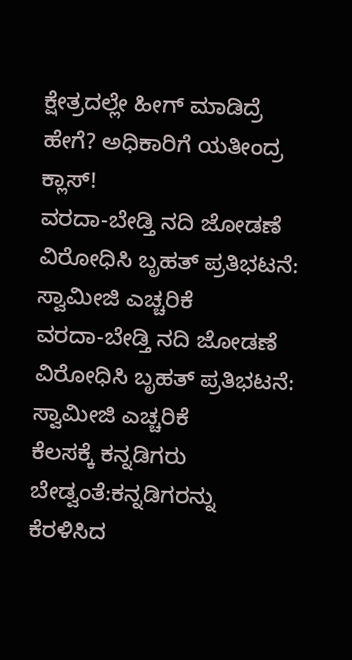ಕ್ಷೇತ್ರದಲ್ಲೇ ಹೀಗ್ ಮಾಡಿದ್ರೆ ಹೇಗೆ? ಅಧಿಕಾರಿಗೆ ಯತೀಂದ್ರ ಕ್ಲಾಸ್!
ವರದಾ-ಬೇಡ್ತಿ ನದಿ ಜೋಡಣೆ ವಿರೋಧಿಸಿ ಬೃಹತ್ ಪ್ರತಿಭಟನೆ: ಸ್ವಾಮೀಜಿ ಎಚ್ಚರಿಕೆ
ವರದಾ-ಬೇಡ್ತಿ ನದಿ ಜೋಡಣೆ ವಿರೋಧಿಸಿ ಬೃಹತ್ ಪ್ರತಿಭಟನೆ: ಸ್ವಾಮೀಜಿ ಎಚ್ಚರಿಕೆ
ಕೆಲಸಕ್ಕೆ ಕನ್ನಡಿಗರು ಬೇಡ್ವಂತೆ:ಕನ್ನಡಿಗರನ್ನು ಕೆರಳಿಸಿದ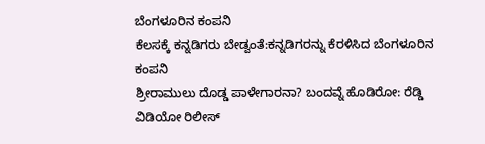ಬೆಂಗಳೂರಿನ ಕಂಪನಿ
ಕೆಲಸಕ್ಕೆ ಕನ್ನಡಿಗರು ಬೇಡ್ವಂತೆ:ಕನ್ನಡಿಗರನ್ನು ಕೆರಳಿಸಿದ ಬೆಂಗಳೂರಿನ ಕಂಪನಿ
ಶ್ರೀರಾಮುಲು ದೊಡ್ಡ ಪಾಳೇಗಾರನಾ? ಬಂದವ್ನೆ ಹೊಡಿರೋ: ರೆಡ್ಡಿ ವಿಡಿಯೋ ರಿಲೀಸ್‌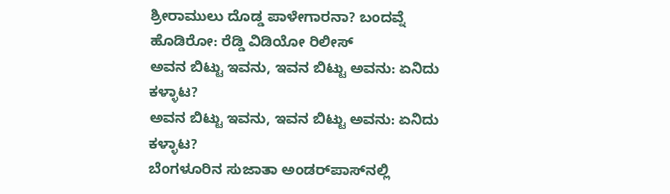ಶ್ರೀರಾಮುಲು ದೊಡ್ಡ ಪಾಳೇಗಾರನಾ? ಬಂದವ್ನೆ ಹೊಡಿರೋ: ರೆಡ್ಡಿ ವಿಡಿಯೋ ರಿಲೀಸ್‌
ಅವನ ಬಿಟ್ಟು ಇವನು, ಇವನ ಬಿಟ್ಟು ಅವನು: ಏನಿದು ಕಳ್ಳಾಟ?
ಅವನ ಬಿಟ್ಟು ಇವನು, ಇವನ ಬಿಟ್ಟು ಅವನು: ಏನಿದು ಕಳ್ಳಾಟ?
ಬೆಂಗಳೂರಿನ ಸುಜಾತಾ ಅಂಡರ್‌ಪಾಸ್‌ನಲ್ಲಿ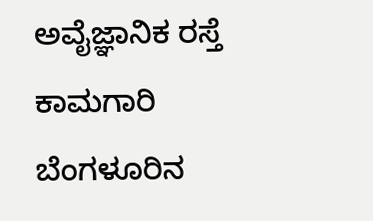ಅವೈಜ್ಞಾನಿಕ ರಸ್ತೆ ಕಾಮಗಾರಿ
ಬೆಂಗಳೂರಿನ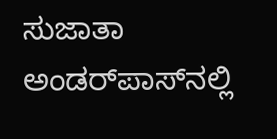ಸುಜಾತಾ ಅಂಡರ್‌ಪಾಸ್‌ನಲ್ಲಿ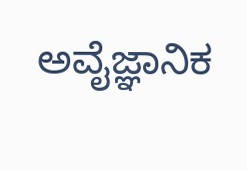ಅವೈಜ್ಞಾನಿಕ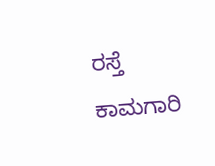ರಸ್ತೆ ಕಾಮಗಾರಿ